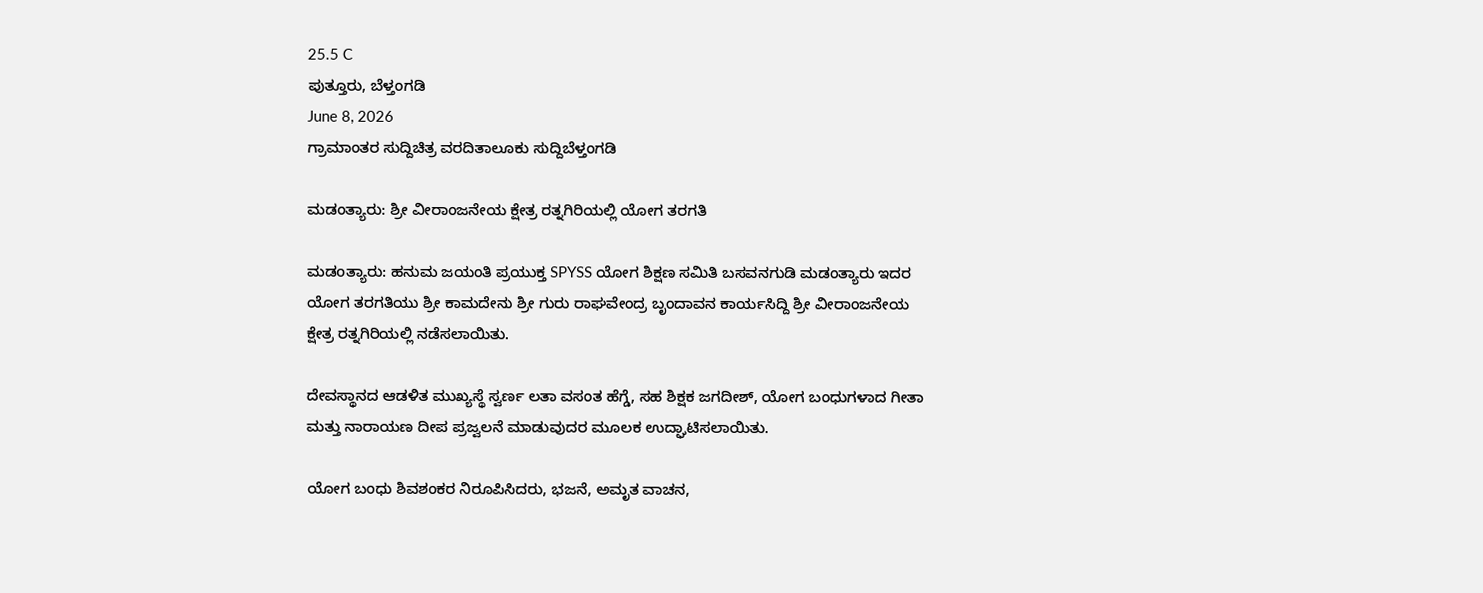25.5 C
ಪುತ್ತೂರು, ಬೆಳ್ತಂಗಡಿ
June 8, 2026
ಗ್ರಾಮಾಂತರ ಸುದ್ದಿಚಿತ್ರ ವರದಿತಾಲೂಕು ಸುದ್ದಿಬೆಳ್ತಂಗಡಿ

ಮಡಂತ್ಯಾರು: ಶ್ರೀ ವೀರಾಂಜನೇಯ ಕ್ಷೇತ್ರ ರತ್ನಗಿರಿಯಲ್ಲಿ ಯೋಗ ತರಗತಿ

ಮಡoತ್ಯಾರು: ಹನುಮ ಜಯಂತಿ ಪ್ರಯುಕ್ತ SPYSS ಯೋಗ ಶಿಕ್ಷಣ ಸಮಿತಿ ಬಸವನಗುಡಿ ಮಡಂತ್ಯಾರು ಇದರ ಯೋಗ ತರಗತಿಯು ಶ್ರೀ ಕಾಮದೇನು ಶ್ರೀ ಗುರು ರಾಘವೇಂದ್ರ ಬೃಂದಾವನ ಕಾರ್ಯಸಿದ್ದಿ ಶ್ರೀ ವೀರಾಂಜನೇಯ ಕ್ಷೇತ್ರ ರತ್ನಗಿರಿಯಲ್ಲಿ ನಡೆಸಲಾಯಿತು.

ದೇವಸ್ಥಾನದ ಆಡಳಿತ ಮುಖ್ಯಸ್ಥೆ ಸ್ವರ್ಣ ಲತಾ ವಸಂತ ಹೆಗ್ಡೆ, ಸಹ ಶಿಕ್ಷಕ ಜಗದೀಶ್, ಯೋಗ ಬಂಧುಗಳಾದ ಗೀತಾ ಮತ್ತು ನಾರಾಯಣ ದೀಪ ಪ್ರಜ್ವಲನೆ ಮಾಡುವುದರ ಮೂಲಕ ಉದ್ಘಾಟಿಸಲಾಯಿತು.

ಯೋಗ ಬಂಧು ಶಿವಶಂಕರ ನಿರೂಪಿಸಿದರು, ಭಜನೆ, ಅಮೃತ ವಾಚನ,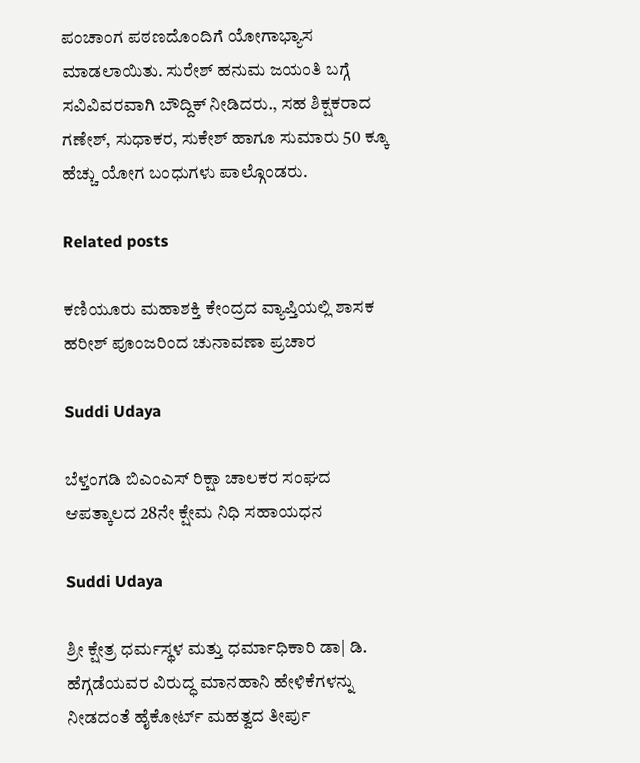ಪಂಚಾಂಗ ಪಠಣದೊಂದಿಗೆ ಯೋಗಾಭ್ಯಾಸ ಮಾಡಲಾಯಿತು. ಸುರೇಶ್ ಹನುಮ ಜಯಂತಿ ಬಗ್ಗೆ ಸವಿವಿವರವಾಗಿ ಬೌದ್ದಿಕ್ ನೀಡಿದರು., ಸಹ ಶಿಕ್ಷಕರಾದ ಗಣೇಶ್, ಸುಧಾಕರ, ಸುಕೇಶ್ ಹಾಗೂ ಸುಮಾರು 50 ಕ್ಕೂ ಹೆಚ್ಚು ಯೋಗ ಬಂಧುಗಳು ಪಾಲ್ಗೊಂಡರು.

Related posts

ಕಣಿಯೂರು ಮಹಾಶಕ್ತಿ ಕೇಂದ್ರದ ವ್ಯಾಪ್ತಿಯಲ್ಲಿ ಶಾಸಕ ಹರೀಶ್ ಪೂಂಜರಿಂದ ಚುನಾವಣಾ ಪ್ರಚಾರ

Suddi Udaya

ಬೆಳ್ತಂಗಡಿ ಬಿಎಂಎಸ್ ರಿಕ್ಷಾ ಚಾಲಕರ ಸಂಘದ ಆಪತ್ಕಾಲದ 28ನೇ ಕ್ಷೇಮ ನಿಧಿ ಸಹಾಯಧನ

Suddi Udaya

ಶ್ರೀ ಕ್ಷೇತ್ರ ಧರ್ಮಸ್ಥಳ ಮತ್ತು ಧರ್ಮಾಧಿಕಾರಿ ಡಾ| ಡಿ. ಹೆಗ್ಗಡೆಯವರ ವಿರುದ್ಧ ಮಾನಹಾನಿ ಹೇಳಿಕೆಗಳನ್ನು ನೀಡದಂತೆ ಹೈಕೋರ್ಟ್ ಮಹತ್ವದ ತೀರ್ಪು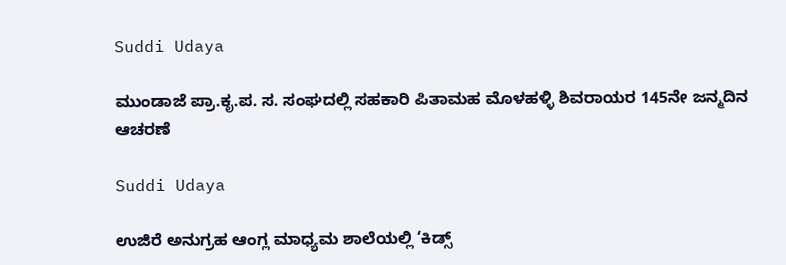Suddi Udaya

ಮುಂಡಾಜೆ ಪ್ರಾ.ಕೃ.ಪ. ಸ. ಸಂಘದಲ್ಲಿ ಸಹಕಾರಿ ಪಿತಾಮಹ ಮೊಳಹಳ್ಳಿ ಶಿವರಾಯರ 145ನೇ ಜನ್ಮದಿನ ಆಚರಣೆ

Suddi Udaya

ಉಜಿರೆ ಅನುಗ್ರಹ ಆಂಗ್ಲ ಮಾಧ್ಯಮ ಶಾಲೆಯಲ್ಲಿ ‘ಕಿಡ್ಸ್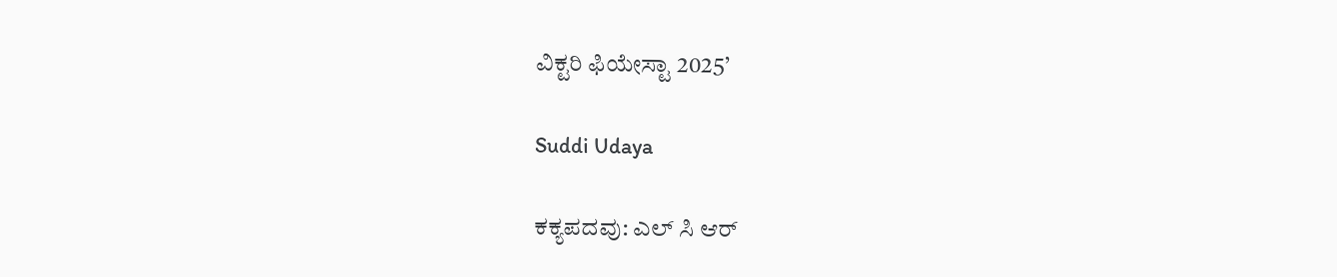ವಿಕ್ಟರಿ ಫಿಯೇಸ್ಟಾ 2025’

Suddi Udaya

ಕಕ್ಯಪದವು: ಎಲ್ ಸಿ ಆರ್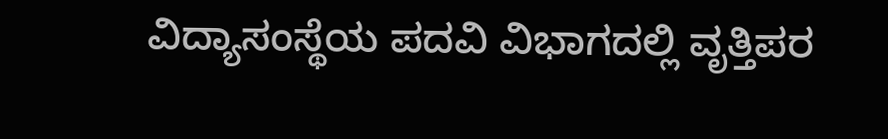ವಿದ್ಯಾಸಂಸ್ಥೆಯ ಪದವಿ ವಿಭಾಗದಲ್ಲಿ ವೃತ್ತಿಪರ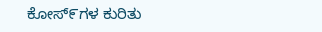ಕೋಸ್೯ಗಳ ಕುರಿತು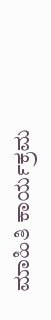ಮಾಹಿತಿ ಕಾರ್ಯಕ್ರಮ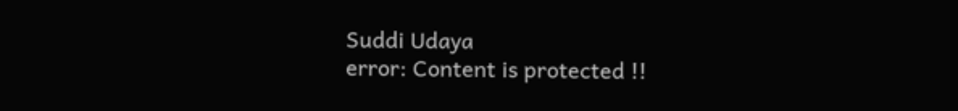Suddi Udaya
error: Content is protected !!